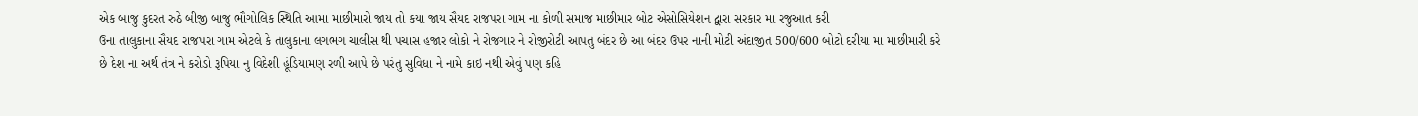એક બાજુ કુદરત રુઠે બીજી બાજુ ભૌગોલિક સ્થિતિ આમા માછીમારો જાય તો કયા જાય સૈયદ રાજપરા ગામ ના કોળી સમાજ માછીમાર બોટ એસોસિયેશન દ્વારા સરકાર મા રજુઆત કરી
ઉના તાલુકાના સૈયદ રાજપરા ગામ એટલે કે તાલુકાના લગભગ ચાલીસ થી પચાસ હજાર લોકો ને રોજગાર ને રોજીરોટી આપતુ બંદર છે આ બંદર ઉપર નાની મોટી અંદાજીત 500/600 બોટો દરીયા મા માછીમારી કરે છે દેશ ના અર્થ તંત્ર ને કરોડો રૂપિયા નુ વિદેશી હૂંડિયામણ રળી આપે છે પરંતુ સુવિધા ને નામે કાઇ નથી એવું પણ કહિ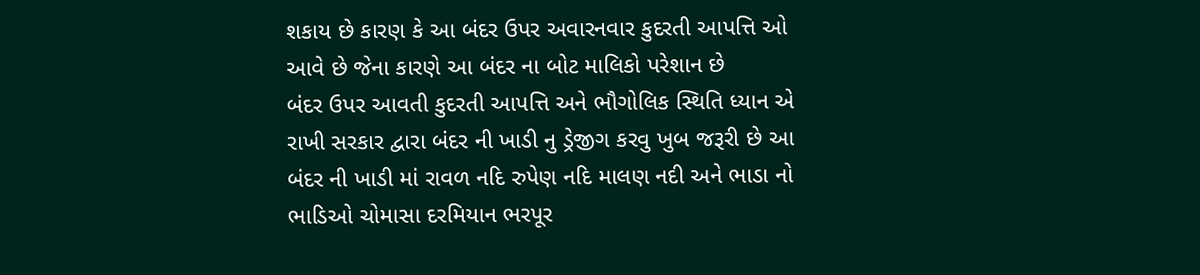શકાય છે કારણ કે આ બંદર ઉપર અવારનવાર કુદરતી આપત્તિ ઓ આવે છે જેના કારણે આ બંદર ના બોટ માલિકો પરેશાન છે
બંદર ઉપર આવતી કુદરતી આપત્તિ અને ભૌગોલિક સ્થિતિ ધ્યાન એ રાખી સરકાર દ્વારા બંદર ની ખાડી નુ ડ્રેજીગ કરવુ ખુબ જરૂરી છે આ બંદર ની ખાડી માં રાવળ નદિ રુપેણ નદિ માલણ નદી અને ભાડા નો ભાડિઓ ચોમાસા દરમિયાન ભરપૂર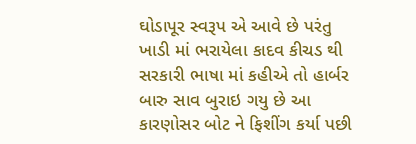ઘોડાપૂર સ્વરૂપ એ આવે છે પરંતુ ખાડી માં ભરાયેલા કાદવ કીચડ થી સરકારી ભાષા માં કહીએ તો હાર્બર બારુ સાવ બુરાઇ ગયુ છે આ કારણોસર બોટ ને ફિશીંગ કર્યા પછી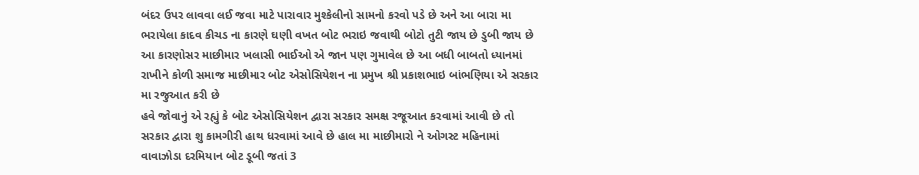બંદર ઉપર લાવવા લઈ જવા માટે પારાવાર મુશ્કેલીનો સામનો કરવો પડે છે અને આ બારા મા ભરાયેલા કાદવ કીચડ ના કારણે ઘણી વખત બોટ ભરાઇ જવાથી બોટો તુટી જાય છે ડુબી જાય છે આ કારણોસર માછીમાર ખલાસી ભાઈઓ એ જાન પણ ગુમાવેલ છે આ બધી બાબતો ધ્યાનમાં રાખીને કોળી સમાજ માછીમાર બોટ એસોસિયેશન ના પ્રમુખ શ્રી પ્રકાશભાઇ બાંભણિયા એ સરકાર મા રજુઆત કરી છે
હવે જોવાનું એ રહ્યું કે બોટ એસોસિયેશન દ્વારા સરકાર સમક્ષ રજૂઆત કરવામાં આવી છે તો સરકાર દ્વારા શુ કામગીરી હાથ ધરવામાં આવે છે હાલ મા માછીમારો ને ઓગસ્ટ મહિનામાં વાવાઝોડા દરમિયાન બોટ ડૂબી જતાં 3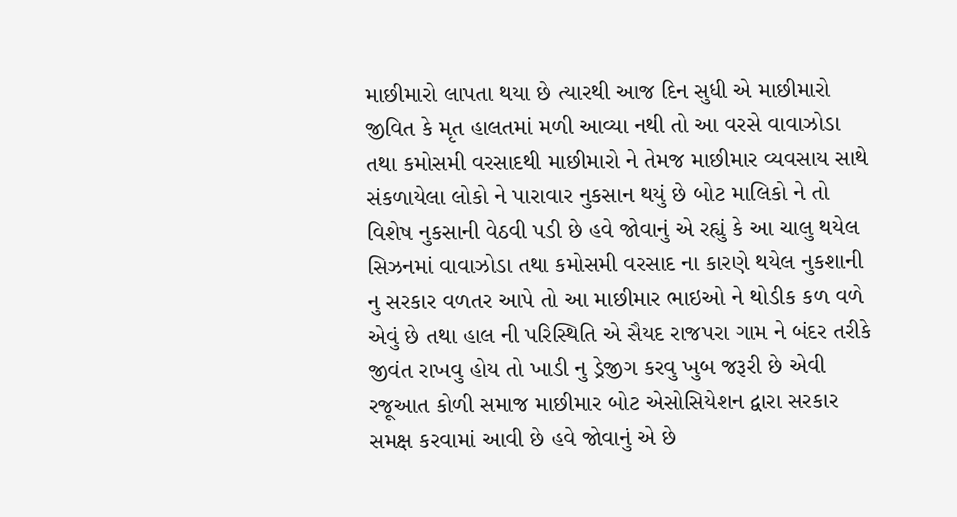માછીમારો લાપતા થયા છે ત્યારથી આજ દિન સુધી એ માછીમારો જીવિત કે મૃત હાલતમાં મળી આવ્યા નથી તો આ વરસે વાવાઝોડા તથા કમોસમી વરસાદથી માછીમારો ને તેમજ માછીમાર વ્યવસાય સાથે સંકળાયેલા લોકો ને પારાવાર નુકસાન થયું છે બોટ માલિકો ને તો વિશેષ નુકસાની વેઠવી પડી છે હવે જોવાનું એ રહ્યું કે આ ચાલુ થયેલ સિઝનમાં વાવાઝોડા તથા કમોસમી વરસાદ ના કારણે થયેલ નુકશાની નુ સરકાર વળતર આપે તો આ માછીમાર ભાઇઓ ને થોડીક કળ વળે એવું છે તથા હાલ ની પરિસ્થિતિ એ સૈયદ રાજપરા ગામ ને બંદર તરીકે જીવંત રાખવુ હોય તો ખાડી નુ ડ્રેજીગ કરવુ ખુબ જરૂરી છે એવી રજૂઆત કોળી સમાજ માછીમાર બોટ એસોસિયેશન દ્વારા સરકાર સમક્ષ કરવામાં આવી છે હવે જોવાનું એ છે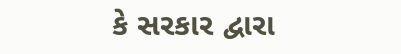કે સરકાર દ્વારા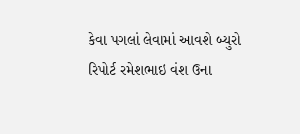કેવા પગલાં લેવામાં આવશે બ્યુરો રિપોર્ટ રમેશભાઇ વંશ ઉના